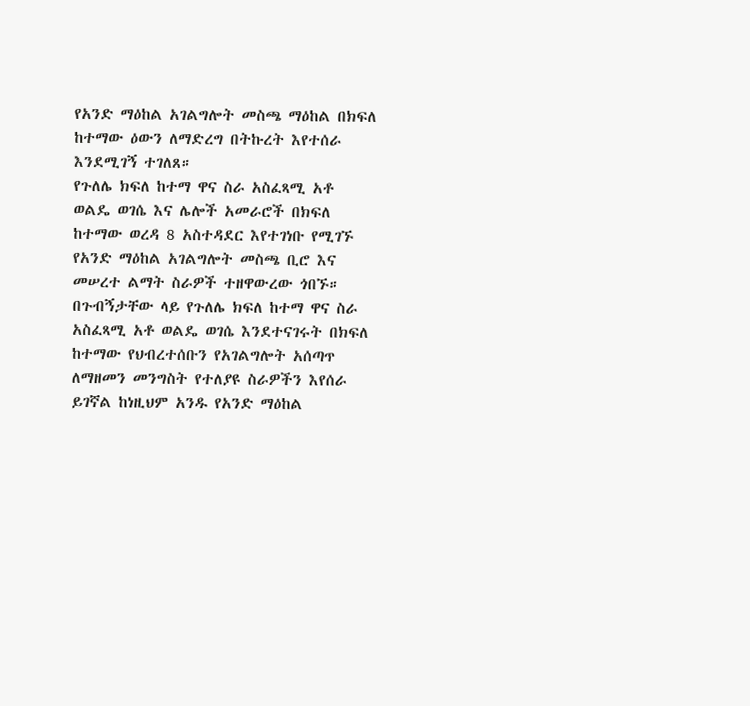የአንድ ማዕከል አገልግሎት መስጫ ማዕከል በክፍለ ከተማው ዕውን ለማድረግ በትኩረት እየተሰራ እንደሚገኝ ተገለጸ።
የጉለሌ ክፍለ ከተማ ዋና ስራ አስፈጻሚ አቶ ወልዴ ወገሴ እና ሌሎች አመራሮች በክፍለ ከተማው ወረዳ 8 አስተዳደር እየተገነቡ የሚገኙ የአንድ ማዕከል አገልግሎት መስጫ ቢሮ እና መሠረተ ልማት ስራዎች ተዘዋውረው ጎበኙ።
በጉብኝታቸው ላይ የጉለሌ ክፍለ ከተማ ዋና ስራ አስፈጻሚ አቶ ወልዴ ወገሴ እንደተናገሩት በክፍለ ከተማው የህብረተሰቡን የአገልግሎት አሰጣጥ ለማዘመን መንግስት የተለያዩ ስራዎችን እየሰራ ይገኛል ከነዚህም አንዱ የአንድ ማዕከል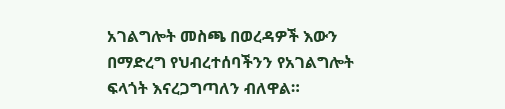አገልግሎት መስጫ በወረዳዎች እውን በማድረግ የህብረተሰባችንን የአገልግሎት ፍላጎት እናረጋግጣለን ብለዋል።